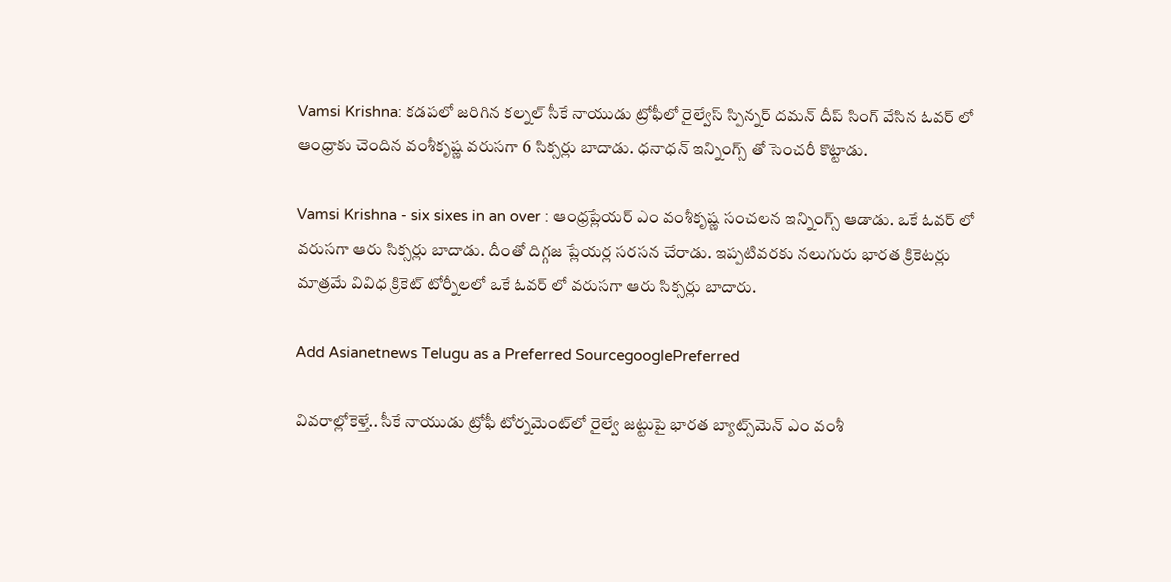Vamsi Krishna: కడపలో జరిగిన కల్నల్ సీకే నాయుడు ట్రోఫీలో రైల్వేస్ స్పిన్నర్ దమన్ దీప్ సింగ్ వేసిన ఓవర్ లో ఆంధ్రాకు చెందిన వంశీకృష్ణ వ‌రుస‌గా 6 సిక్సర్లు బాదాడు. ధనాధన్ ఇన్నింగ్స్ తో సెంచరీ కొట్టాడు.

Vamsi Krishna - six sixes in an over : ఆంధ్ర‌ప్లేయ‌ర్ ఎం వంశీకృష్ణ సంచ‌ల‌న ఇన్నింగ్స్ ఆడాడు. ఒకే ఓవ‌ర్ లో వ‌రుస‌గా ఆరు సిక్స‌ర్లు బాదాడు. దీంతో దిగ్గ‌జ ప్లేయ‌ర్ల స‌ర‌స‌న చేరాడు. ఇప్ప‌టివ‌ర‌కు న‌లుగురు భార‌త క్రికెట‌ర్లు మాత్ర‌మే వివిధ క్రికెట్ టోర్నీల‌లో ఒకే ఓవ‌ర్ లో వ‌రుస‌గా ఆరు సిక్స‌ర్లు బాదారు.

Add Asianetnews Telugu as a Preferred SourcegooglePreferred

వివ‌రాల్లోకెళ్తే.. సీకే నాయుడు ట్రోఫీ టోర్నమెంట్‌లో రైల్వే జట్టుపై భారత బ్యాట్స్‌మెన్ ఎం వంశీ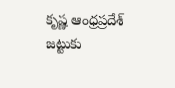కృష్ణ ఆంధ్రప్రదేశ్ జట్టుకు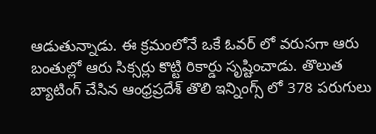ఆడుతున్నాడు. ఈ క్ర‌మంలోనే ఒకే ఓవ‌ర్ లో వ‌రుస‌గా ఆరు బంతుల్లో ఆరు సిక్సర్లు కొట్టి రికార్డు సృష్టించాడు. తొలుత బ్యాటింగ్ చేసిన ఆంధ్రప్రదేశ్ తొలి ఇన్నింగ్స్ లో 378 పరుగులు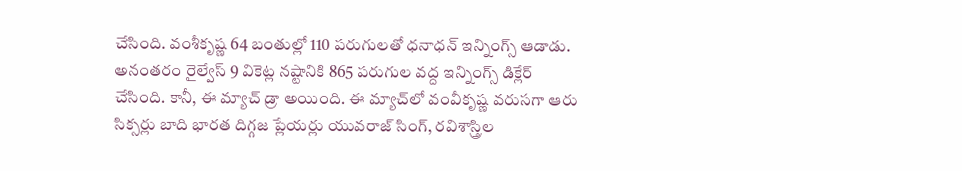చేసింది. వంశీకృష్ణ 64 బంతుల్లో 110 పరుగుల‌తో ధ‌నాధ‌న్ ఇన్నింగ్స్ ఆడాడు. అనంతరం రైల్వేస్ 9 వికెట్ల నష్టానికి 865 పరుగుల వద్ద ఇన్నింగ్స్ డిక్లేర్ చేసింది. కానీ, ఈ మ్యాచ్ డ్రా అయింది. ఈ మ్యాచ్‌లో వంవీకృష్ణ వరుసగా ఆరు సిక్సర్లు బాది భార‌త దిగ్గ‌జ ప్లేయ‌ర్లు యువరాజ్ సింగ్, రవిశాస్త్రిల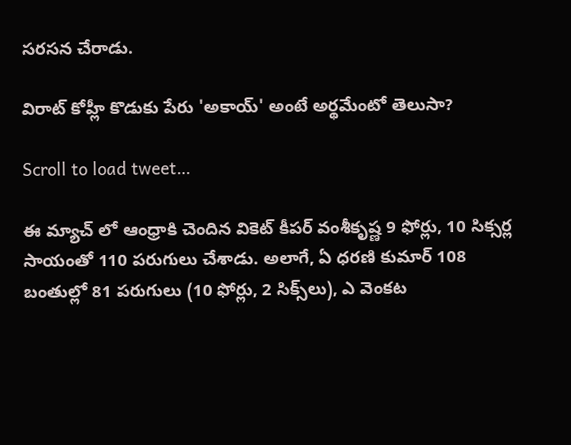స‌ర‌స‌న చేరాడు.

విరాట్ కోహ్లీ కొడుకు పేరు 'అకాయ్' అంటే అర్థమేంటో తెలుసా?

Scroll to load tweet…

ఈ మ్యాచ్ లో ఆంధ్రాకి చెందిన వికెట్ కీపర్ వంశీకృష్ణ 9 ఫోర్లు, 10 సిక్సర్ల సాయంతో 110 పరుగులు చేశాడు. అలాగే, ఏ ధరణి కుమార్ 108 బంతుల్లో 81 పరుగులు (10 ఫోర్లు, 2 సిక్స్‌లు), ఎ వెంకట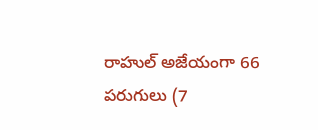రాహుల్ అజేయంగా 66 పరుగులు (7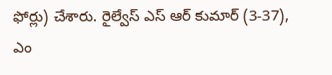ఫోర్లు) చేశారు. రైల్వేస్ ఎస్ ఆర్ కుమార్ (3-37), ఎం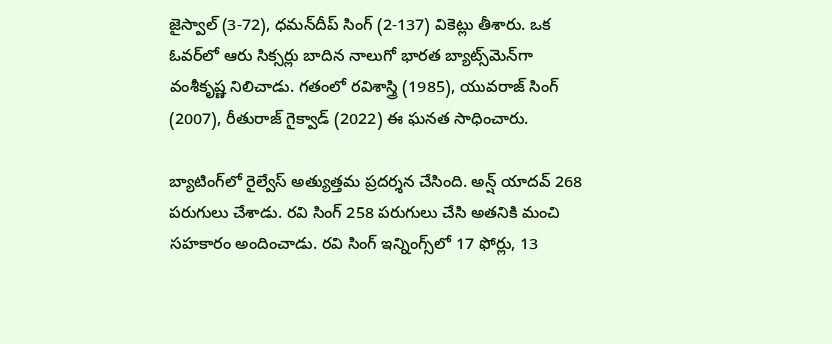జైస్వాల్ (3-72), ధమన్‌దీప్ సింగ్ (2-137) వికెట్లు తీశారు. ఒక ఓవర్‌లో ఆరు సిక్సర్లు బాదిన నాలుగో భారత బ్యాట్స్‌మెన్‌గా వంశీకృష్ణ నిలిచాడు. గతంలో రవిశాస్త్రి (1985), యువరాజ్ సింగ్ (2007), రీతురాజ్ గైక్వాడ్ (2022) ఈ ఘనత సాధించారు.

బ్యాటింగ్‌లో రైల్వేస్ అత్యుత్తమ ప్రదర్శన చేసింది. అన్ష్ యాదవ్ 268 పరుగులు చేశాడు. రవి సింగ్ 258 పరుగులు చేసి అతనికి మంచి సహకారం అందించాడు. రవి సింగ్ ఇన్నింగ్స్‌లో 17 ఫోర్లు, 13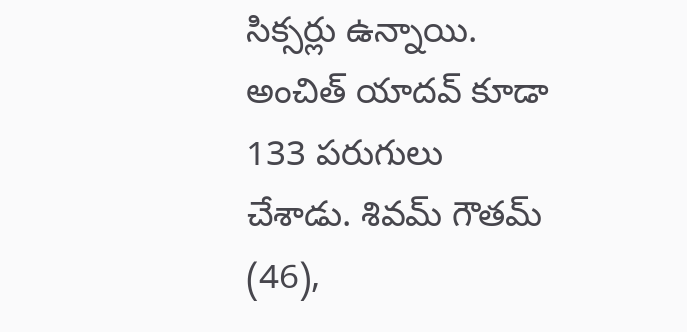సిక్సర్లు ఉన్నాయి. అంచిత్ యాదవ్ కూడా 133 పరుగులు చేశాడు. శివమ్ గౌతమ్ (46),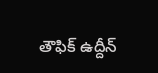తౌఫిక్ ఉద్దీన్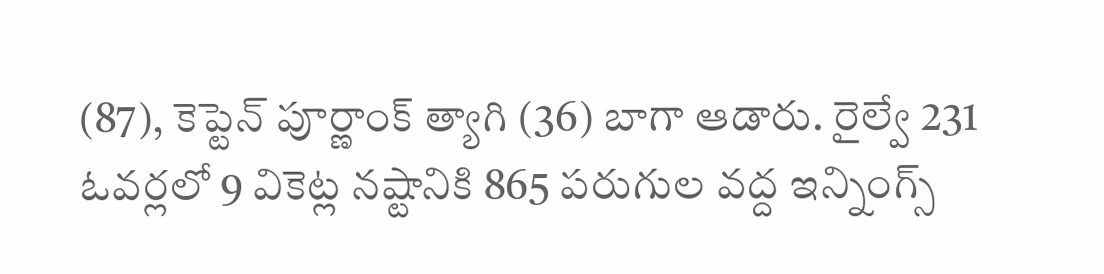(87), కెప్టెన్ పూర్ణాంక్ త్యాగి (36) బాగా ఆడారు. రైల్వే 231 ఓవర్లలో 9 వికెట్ల నష్టానికి 865 పరుగుల వద్ద ఇన్నింగ్స్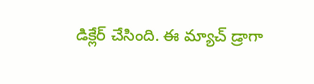డిక్లేర్ చేసింది. ఈ మ్యాచ్ డ్రాగా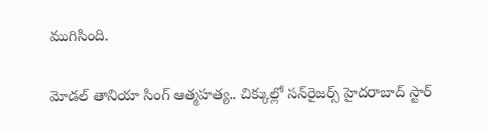ముగిసింది.

మోడల్ తానియా సింగ్ ఆత్మహత్య.. చిక్కుల్లో సన్‌రైజర్స్ హైదరాబాద్ స్టార్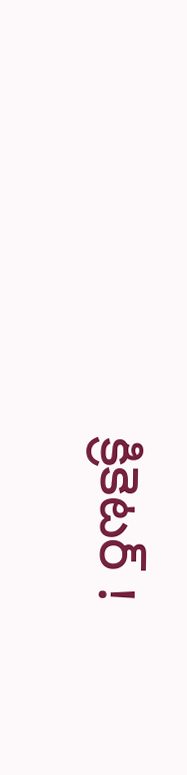క్రికెటర్‌ !